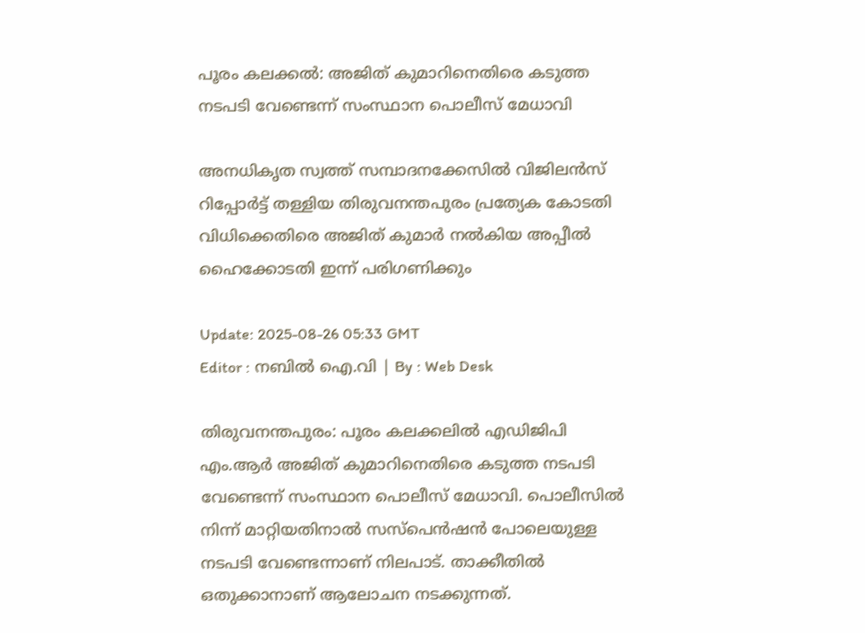പൂരം കലക്കൽ: അജിത് കുമാറിനെതിരെ കടുത്ത നടപടി വേണ്ടെന്ന് സംസ്ഥാന പൊലീസ് മേധാവി

അനധികൃത സ്വത്ത് സമ്പാദനക്കേസിൽ വിജിലൻസ് റിപ്പോർട്ട് തള്ളിയ തിരുവനന്തപുരം പ്രത്യേക കോടതി വിധിക്കെതിരെ അജിത് കുമാർ നൽകിയ അപ്പീൽ ഹൈക്കോടതി ഇന്ന് പരിഗണിക്കും

Update: 2025-08-26 05:33 GMT
Editor : നബിൽ ഐ.വി | By : Web Desk

തിരുവനന്തപുരം: പൂരം കലക്കലിൽ എഡിജിപി എം.ആർ അജിത് കുമാറിനെതിരെ കടുത്ത നടപടി വേണ്ടെന്ന് സംസ്ഥാന പൊലീസ് മേധാവി. പൊലീസിൽ നിന്ന് മാറ്റിയതിനാൽ സസ്പെൻഷൻ പോലെയുള്ള നടപടി വേണ്ടെന്നാണ് നിലപാട്. താക്കീതിൽ ഒതുക്കാനാണ് ആലോചന നടക്കുന്നത്.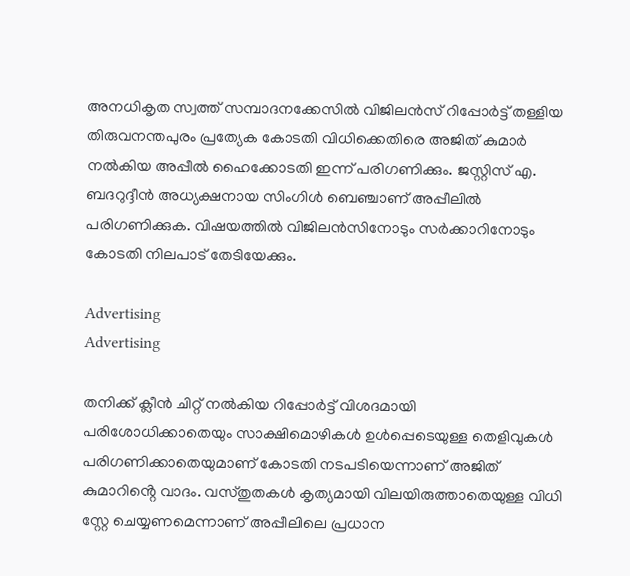അനധികൃത സ്വത്ത് സമ്പാദനക്കേസിൽ വിജിലൻസ് റിപ്പോർട്ട് തള്ളിയ തിരുവനന്തപുരം പ്രത്യേക കോടതി വിധിക്കെതിരെ അജിത് കുമാർ നൽകിയ അപ്പീൽ ഹൈക്കോടതി ഇന്ന് പരിഗണിക്കും. ജസ്റ്റിസ് എ. ബദറുദ്ദീൻ അധ്യക്ഷനായ സിംഗിൾ ബെഞ്ചാണ് അപ്പീലിൽ പരിഗണിക്കുക. വിഷയത്തിൽ വിജിലൻസിനോടും സർക്കാറിനോടും കോടതി നിലപാട് തേടിയേക്കും.

Advertising
Advertising

തനിക്ക് ക്ലീൻ ചിറ്റ് നൽകിയ റിപ്പോർട്ട് വിശദമായി പരിശോധിക്കാതെയും സാക്ഷിമൊഴികൾ ഉൾപ്പെടെയുള്ള തെളിവുകൾ പരിഗണിക്കാതെയുമാണ് കോടതി നടപടിയെന്നാണ് അജിത് കുമാറിൻ്റെ വാദം. വസ്തുതകൾ കൃത്യമായി വിലയിരുത്താതെയുള്ള വിധി സ്റ്റേ ചെയ്യണമെന്നാണ് അപ്പീലിലെ പ്രധാന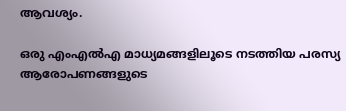ആവശ്യം.

ഒരു എംഎൽഎ മാധ്യമങ്ങളിലൂടെ നടത്തിയ പരസ്യ ആരോപണങ്ങളുടെ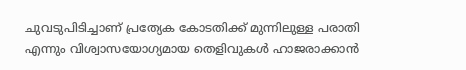ചുവടുപിടിച്ചാണ് പ്രത്യേക കോടതിക്ക് മുന്നിലുള്ള പരാതി എന്നും വിശ്വാസയോഗ്യമായ തെളിവുകൾ ഹാജരാക്കാൻ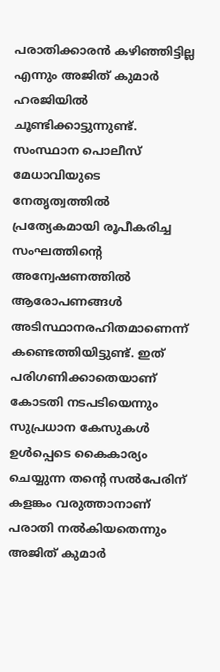പരാതിക്കാരൻ കഴിഞ്ഞിട്ടില്ല എന്നും അജിത് കുമാർ ഹരജിയിൽ ചൂണ്ടിക്കാട്ടുന്നുണ്ട്. സംസ്ഥാന പൊലീസ് മേധാവിയുടെ നേതൃത്വത്തിൽ പ്രത്യേകമായി രൂപീകരിച്ച സംഘത്തിന്റെ അന്വേഷണത്തിൽ ആരോപണങ്ങൾ അടിസ്ഥാനരഹിതമാണെന്ന് കണ്ടെത്തിയിട്ടുണ്ട്. ഇത് പരിഗണിക്കാതെയാണ് കോടതി നടപടിയെന്നും‌ സുപ്രധാന കേസുകൾ ഉൾപ്പെടെ കൈകാര്യം ചെയ്യുന്ന തന്റെ സൽപേരിന് കളങ്കം വരുത്താനാണ് പരാതി നൽകിയതെന്നും അജിത് കുമാർ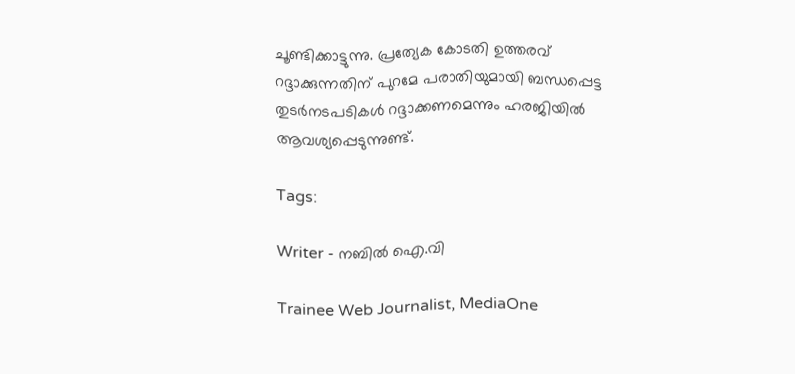ചൂണ്ടിക്കാട്ടുന്നു. പ്രത്യേക കോടതി ഉത്തരവ് റദ്ദാക്കുന്നതിന് പുറമേ പരാതിയുമായി ബന്ധപ്പെട്ട തുടർനടപടികൾ റദ്ദാക്കണമെന്നും ഹരജിയിൽ ആവശ്യപ്പെടുന്നുണ്ട്.

Tags:

Writer - നബിൽ ഐ.വി

Trainee Web Journalist, MediaOne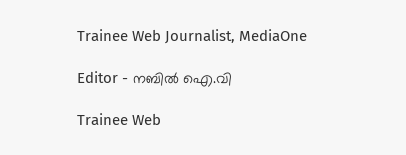Trainee Web Journalist, MediaOne

Editor - നബിൽ ഐ.വി

Trainee Web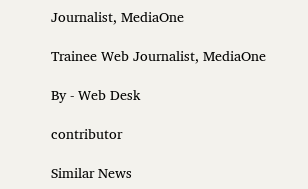Journalist, MediaOne

Trainee Web Journalist, MediaOne

By - Web Desk

contributor

Similar News